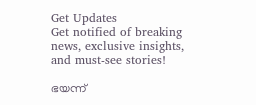Get Updates
Get notified of breaking news, exclusive insights, and must-see stories!

ഭയന്ന്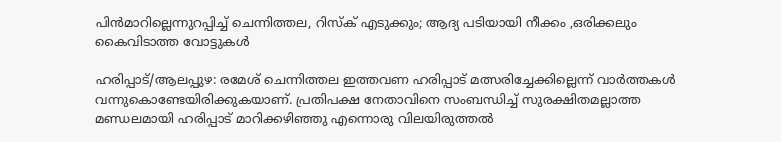പിൻമാറില്ലെന്നുറപ്പിച്ച് ചെന്നിത്തല, റിസ്ക് എടുക്കും; ആദ്യ പടിയായി നീക്കം ,ഒരിക്കലും കൈവിടാത്ത വോട്ടുകൾ

ഹരിപ്പാട്/ആലപ്പുഴ: രമേശ് ചെന്നിത്തല ഇത്തവണ ഹരിപ്പാട് മത്സരിച്ചേക്കില്ലെന്ന് വാര്‍ത്തകള്‍ വന്നുകൊണ്ടേയിരിക്കുകയാണ്. പ്രതിപക്ഷ നേതാവിനെ സംബന്ധിച്ച് സുരക്ഷിതമല്ലാത്ത മണ്ഡലമായി ഹരിപ്പാട് മാറിക്കഴിഞ്ഞു എന്നൊരു വിലയിരുത്തല്‍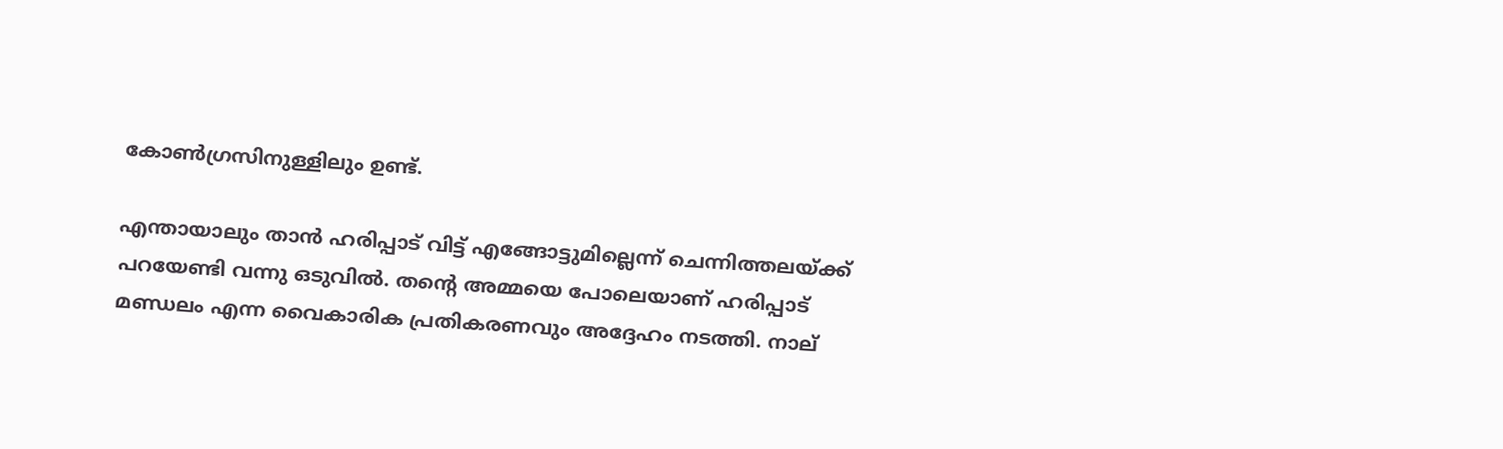കോണ്‍ഗ്രസിനുള്ളിലും ഉണ്ട്.

എന്തായാലും താന്‍ ഹരിപ്പാട് വിട്ട് എങ്ങോട്ടുമില്ലെന്ന് ചെന്നിത്തലയ്ക്ക് പറയേണ്ടി വന്നു ഒടുവില്‍. തന്റെ അമ്മയെ പോലെയാണ് ഹരിപ്പാട് മണ്ഡലം എന്ന വൈകാരിക പ്രതികരണവും അദ്ദേഹം നടത്തി. നാല്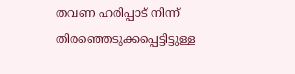തവണ ഹരിപ്പാട് നിന്ന് തിരഞ്ഞെടുക്കപ്പെട്ടിട്ടുള്ള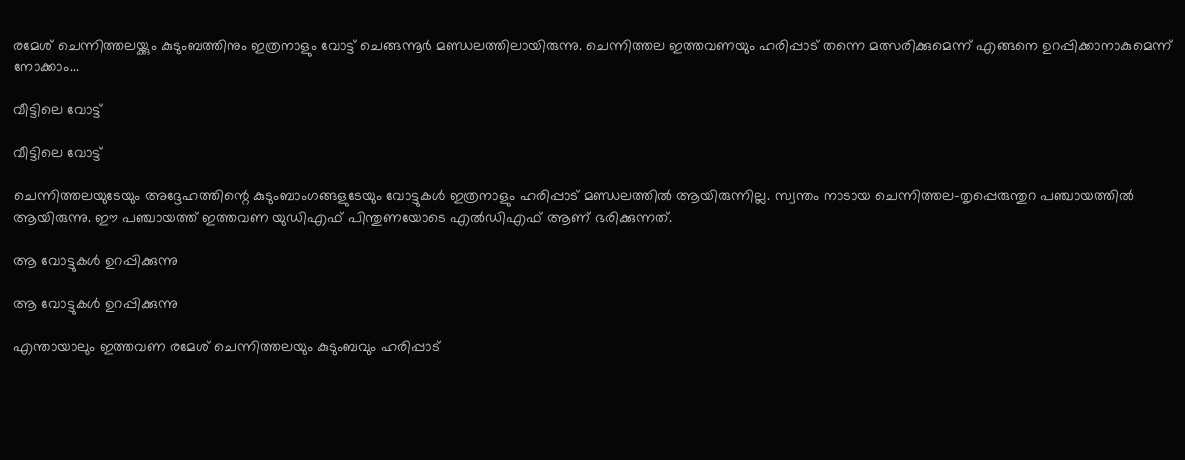രമേശ് ചെന്നിത്തലയ്ക്കും കുടുംബത്തിനും ഇത്രനാളും വോട്ട് ചെങ്ങന്നൂര്‍ മണ്ഡലത്തിലായിരുന്നു. ചെന്നിത്തല ഇത്തവണയും ഹരിപ്പാട് തന്നെ മത്സരിക്കുമെന്ന് എങ്ങനെ ഉറപ്പിക്കാനാകുമെന്ന് നോക്കാം...

വീട്ടിലെ വോട്ട്

വീട്ടിലെ വോട്ട്

ചെന്നിത്തലയുടേയും അദ്ദേഹത്തിന്റെ കുടുംബാംഗങ്ങളുടേയും വോട്ടുകള്‍ ഇത്രനാളും ഹരിപ്പാട് മണ്ഡലത്തില്‍ ആയിരുന്നില്ല. സ്വന്തം നാടായ ചെന്നിത്തല-തൃപ്പെരുന്തുറ പഞ്ചായത്തില്‍ ആയിരുന്നു. ഈ പഞ്ചായത്ത് ഇത്തവണ യുഡിഎഫ് പിന്തുണയോടെ എല്‍ഡിഎഫ് ആണ് ഭരിക്കുന്നത്.

ആ വോട്ടുകള്‍ ഉറപ്പിക്കുന്നു

ആ വോട്ടുകള്‍ ഉറപ്പിക്കുന്നു

എന്തായാലും ഇത്തവണ രമേശ് ചെന്നിത്തലയും കുടുംബവും ഹരിപ്പാട്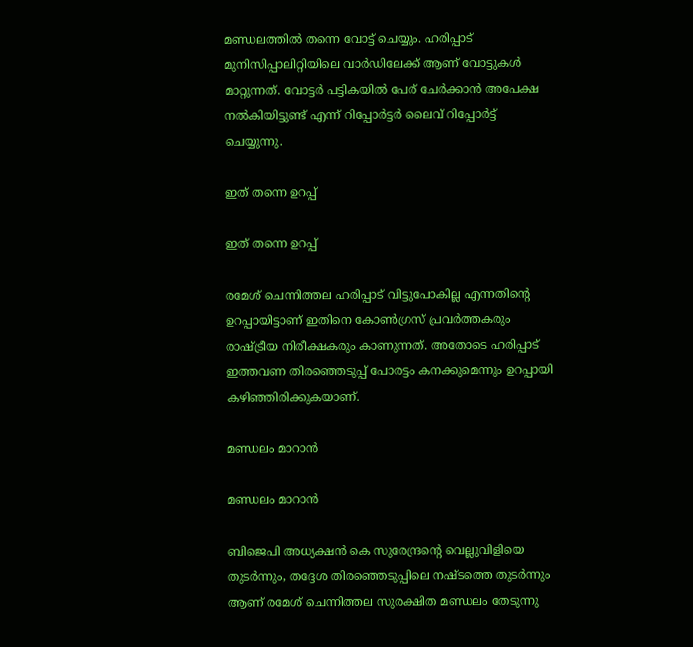മണ്ഡലത്തില്‍ തന്നെ വോട്ട് ചെയ്യും. ഹരിപ്പാട് മുനിസിപ്പാലിറ്റിയിലെ വാര്‍ഡിലേക്ക് ആണ് വോട്ടുകള്‍ മാറ്റുന്നത്. വോട്ടര്‍ പട്ടികയില്‍ പേര് ചേര്‍ക്കാന്‍ അപേക്ഷ നല്‍കിയിട്ടുണ്ട് എന്ന് റിപ്പോര്‍ട്ടര്‍ ലൈവ് റിപ്പോര്‍ട്ട് ചെയ്യുന്നു.

ഇത് തന്നെ ഉറപ്പ്

ഇത് തന്നെ ഉറപ്പ്

രമേശ് ചെന്നിത്തല ഹരിപ്പാട് വിട്ടുപോകില്ല എന്നതിന്റെ ഉറപ്പായിട്ടാണ് ഇതിനെ കോണ്‍ഗ്രസ് പ്രവര്‍ത്തകരും രാഷ്ട്രീയ നിരീക്ഷകരും കാണുന്നത്. അതോടെ ഹരിപ്പാട് ഇത്തവണ തിരഞ്ഞെടുപ്പ് പോരട്ടം കനക്കുമെന്നും ഉറപ്പായി കഴിഞ്ഞിരിക്കുകയാണ്.

മണ്ഡലം മാറാന്‍

മണ്ഡലം മാറാന്‍

ബിജെപി അധ്യക്ഷന്‍ കെ സുരേന്ദ്രന്റെ വെല്ലുവിളിയെ തുടര്‍ന്നും, തദ്ദേശ തിരഞ്ഞെടുപ്പിലെ നഷ്ടത്തെ തുടര്‍ന്നും ആണ് രമേശ് ചെന്നിത്തല സുരക്ഷിത മണ്ഡലം തേടുന്നു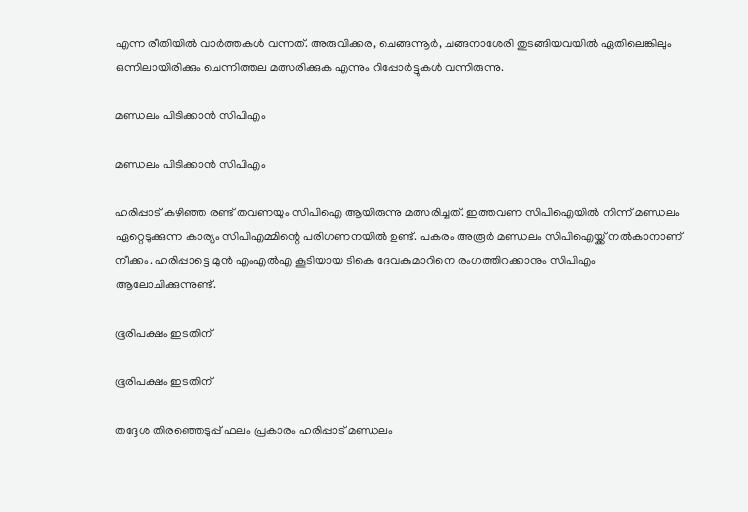എന്ന രീതിയില്‍ വാര്‍ത്തകള്‍ വന്നത്. അരുവിക്കര, ചെങ്ങന്നൂര്‍, ചങ്ങനാശേരി തുടങ്ങിയവയില്‍ ഏതിലെങ്കിലും ഒന്നിലായിരിക്കും ചെന്നിത്തല മത്സരിക്കുക എന്നും റിപ്പോര്‍ട്ടുകള്‍ വന്നിരുന്നു.

മണ്ഡലം പിടിക്കാന്‍ സിപിഎം

മണ്ഡലം പിടിക്കാന്‍ സിപിഎം

ഹരിപ്പാട് കഴിഞ്ഞ രണ്ട് തവണയും സിപിഐ ആയിരുന്നു മത്സരിച്ചത്. ഇത്തവണ സിപിഐയില്‍ നിന്ന് മണ്ഡലം ഏറ്റെടുക്കുന്ന കാര്യം സിപിഎമ്മിന്റെ പരിഗണനയില്‍ ഉണ്ട്. പകരം അരൂര്‍ മണ്ഡലം സിപിഐയ്ക്ക് നല്‍കാനാണ് നീക്കം. ഹരിപ്പാട്ടെ മുന്‍ എംഎല്‍എ കൂടിയായ ടികെ ദേവകുമാറിനെ രംഗത്തിറക്കാനും സിപിഎം ആലോചിക്കുന്നുണ്ട്.

ഭൂരിപക്ഷം ഇടതിന്

ഭൂരിപക്ഷം ഇടതിന്

തദ്ദേശ തിരഞ്ഞെടുപ്പ് ഫലം പ്രകാരം ഹരിപ്പാട് മണ്ഡലം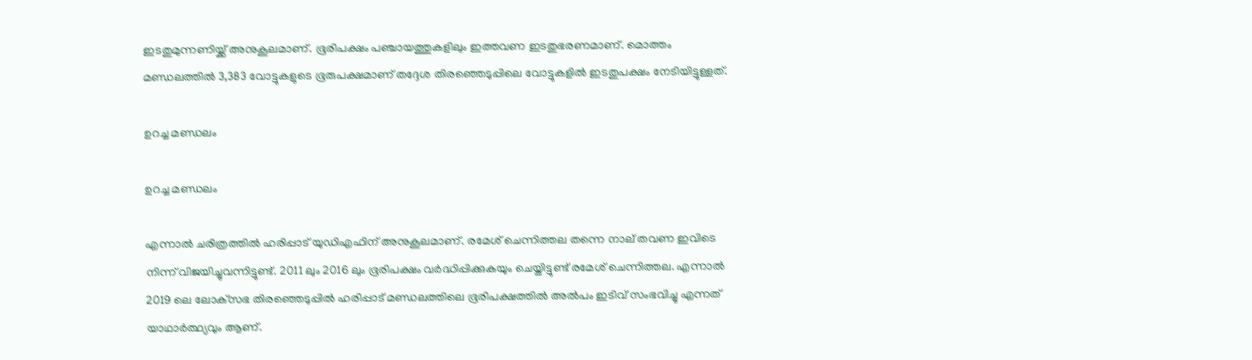ഇടതുമുന്നണിയ്ക്ക് അനുകൂലമാണ്. ഭൂരിപക്ഷം പഞ്ചായത്തുകളിലും ഇത്തവണ ഇടതുഭരണമാണ്. മൊത്തം മണ്ഡലത്തില്‍ 3,383 വോട്ടുകളുടെ ഭൂരുപക്ഷമാണ് തദ്ദേശ തിരഞ്ഞെടുപ്പിലെ വോട്ടുകളില്‍ ഇടതുപക്ഷം നേടിയിട്ടുള്ളത്.

ഉറച്ച മണ്ഡലം

ഉറച്ച മണ്ഡലം

എന്നാല്‍ ചരിത്രത്തില്‍ ഹരിപ്പാട് യുഡിഎഫിന് അനുകൂലമാണ്. രമേശ് ചെന്നിത്തല തന്നെ നാല് തവണ ഇവിടെ നിന്ന് വിജയിച്ചുവന്നിട്ടുണ്ട്. 2011 ലും 2016 ലും ഭൂരിപക്ഷം വര്‍ദ്ധിപ്പിക്കുകയും ചെയ്തിട്ടുണ്ട് രമേശ് ചെന്നിത്തല. എന്നാല്‍ 2019 ലെ ലോക്‌സഭ തിരഞ്ഞെടുപ്പില്‍ ഹരിപ്പാട് മണ്ഡലത്തിലെ ഭൂരിപക്ഷത്തില്‍ അല്‍പം ഇടിവ് സംഭവിച്ചു എന്നത് യാഥാര്‍ത്ഥ്യവും ആണ്.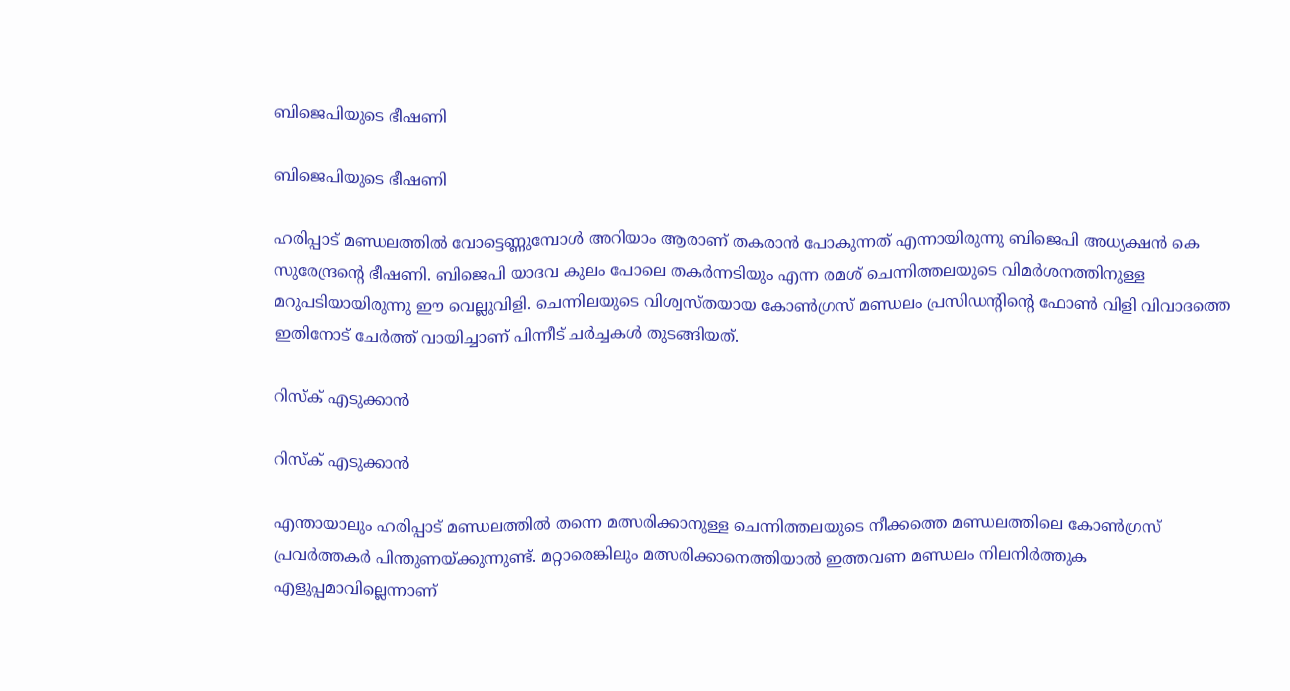ബിജെപിയുടെ ഭീഷണി

ബിജെപിയുടെ ഭീഷണി

ഹരിപ്പാട് മണ്ഡലത്തില്‍ വോട്ടെണ്ണുമ്പോള്‍ അറിയാം ആരാണ് തകരാന്‍ പോകുന്നത് എന്നായിരുന്നു ബിജെപി അധ്യക്ഷന്‍ കെ സുരേന്ദ്രന്റെ ഭീഷണി. ബിജെപി യാദവ കുലം പോലെ തകര്‍ന്നടിയും എന്ന രമശ് ചെന്നിത്തലയുടെ വിമര്‍ശനത്തിനുള്ള മറുപടിയായിരുന്നു ഈ വെല്ലുവിളി. ചെന്നിലയുടെ വിശ്വസ്തയായ കോണ്‍ഗ്രസ് മണ്ഡലം പ്രസിഡന്റിന്റെ ഫോണ്‍ വിളി വിവാദത്തെ ഇതിനോട് ചേര്‍ത്ത് വായിച്ചാണ് പിന്നീട് ചര്‍ച്ചകള്‍ തുടങ്ങിയത്.

റിസ്‌ക് എടുക്കാന്‍

റിസ്‌ക് എടുക്കാന്‍

എന്തായാലും ഹരിപ്പാട് മണ്ഡലത്തില്‍ തന്നെ മത്സരിക്കാനുള്ള ചെന്നിത്തലയുടെ നീക്കത്തെ മണ്ഡലത്തിലെ കോണ്‍ഗ്രസ് പ്രവര്‍ത്തകര്‍ പിന്തുണയ്ക്കുന്നുണ്ട്. മറ്റാരെങ്കിലും മത്സരിക്കാനെത്തിയാല്‍ ഇത്തവണ മണ്ഡലം നിലനിര്‍ത്തുക എളുപ്പമാവില്ലെന്നാണ്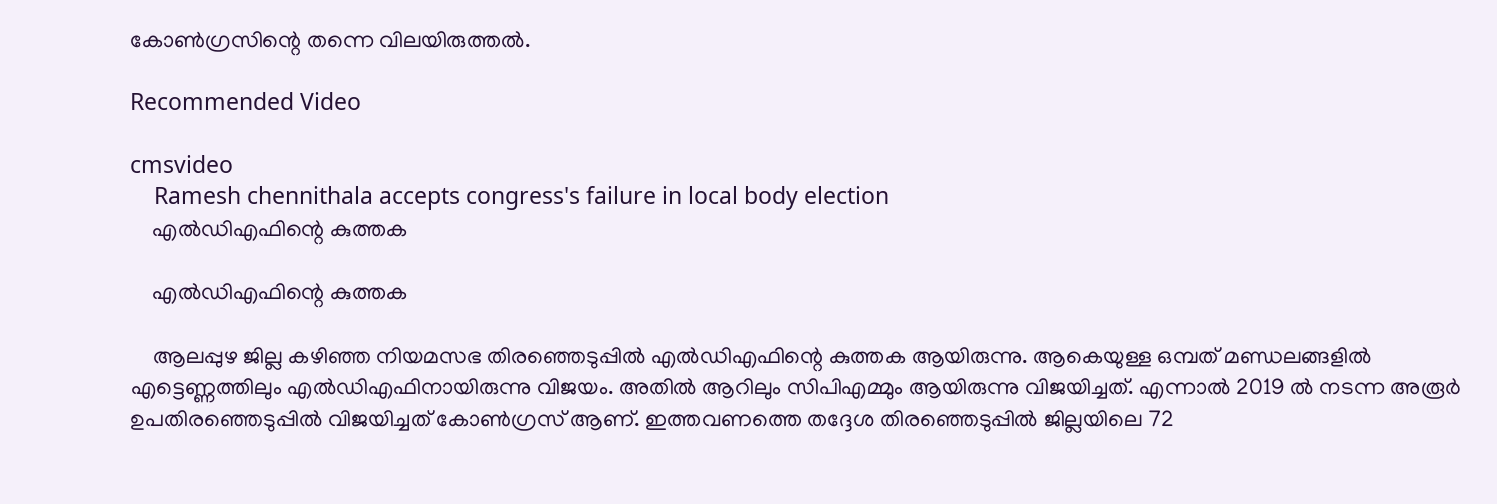കോണ്‍ഗ്രസിന്റെ തന്നെ വിലയിരുത്തല്‍.

Recommended Video

cmsvideo
    Ramesh chennithala accepts congress's failure in local body election
    എല്‍ഡിഎഫിന്റെ കുത്തക

    എല്‍ഡിഎഫിന്റെ കുത്തക

    ആലപ്പുഴ ജില്ല കഴിഞ്ഞ നിയമസഭ തിരഞ്ഞെടുപ്പില്‍ എല്‍ഡിഎഫിന്റെ കുത്തക ആയിരുന്നു. ആകെയുള്ള ഒമ്പത് മണ്ഡലങ്ങളില്‍ എട്ടെണ്ണത്തിലും എല്‍ഡിഎഫിനായിരുന്നു വിജയം. അതില്‍ ആറിലും സിപിഎമ്മും ആയിരുന്നു വിജയിച്ചത്. എന്നാല്‍ 2019 ല്‍ നടന്ന അരൂര്‍ ഉപതിരഞ്ഞെടുപ്പില്‍ വിജയിച്ചത് കോണ്‍ഗ്രസ് ആണ്. ഇത്തവണത്തെ തദ്ദേശ തിരഞ്ഞെടുപ്പില്‍ ജില്ലയിലെ 72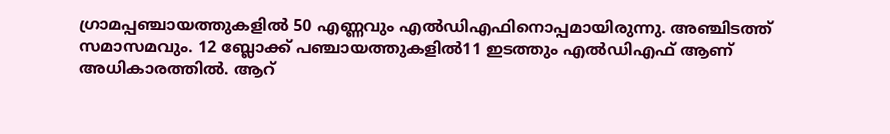ഗ്രാമപ്പഞ്ചായത്തുകളില്‍ 50 എണ്ണവും എല്‍ഡിഎഫിനൊപ്പമായിരുന്നു. അഞ്ചിടത്ത് സമാസമവും. 12 ബ്ലോക്ക് പഞ്ചായത്തുകളില്‍11 ഇടത്തും എല്‍ഡിഎഫ് ആണ് അധികാരത്തില്‍. ആറ്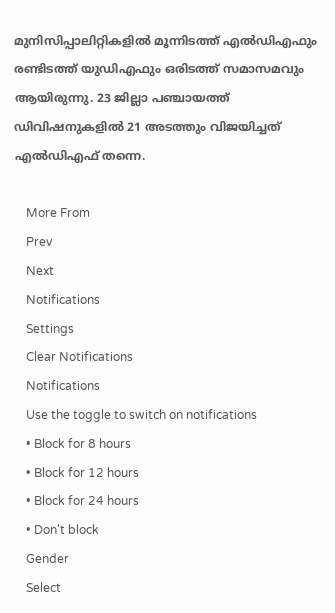മുനിസിപ്പാലിറ്റികളില്‍ മൂന്നിടത്ത് എല്‍ഡിഎഫും രണ്ടിടത്ത് യുഡിഎഫും ഒരിടത്ത് സമാസമവും ആയിരുന്നു. 23 ജില്ലാ പഞ്ചായത്ത് ഡിവിഷനുകളില്‍ 21 അടത്തും വിജയിച്ചത് എല്‍ഡിഎഫ് തന്നെ.

    More From
    Prev
    Next
    Notifications
    Settings
    Clear Notifications
    Notifications
    Use the toggle to switch on notifications
    • Block for 8 hours
    • Block for 12 hours
    • Block for 24 hours
    • Don't block
    Gender
    Select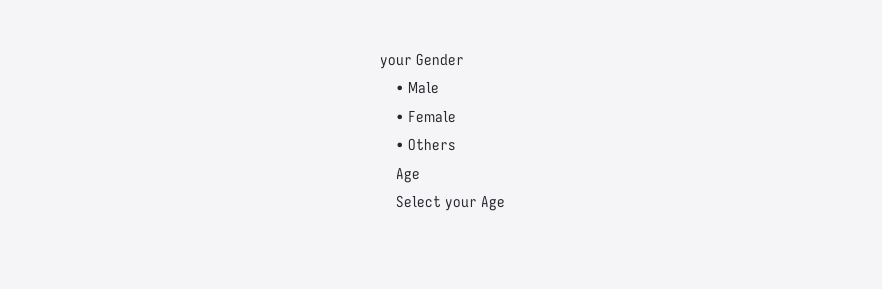your Gender
    • Male
    • Female
    • Others
    Age
    Select your Age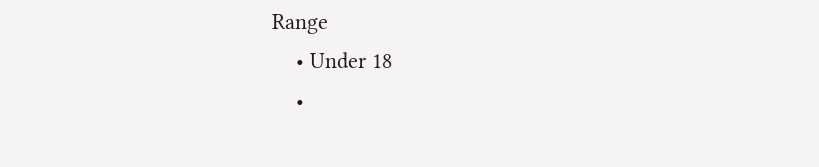Range
    • Under 18
    •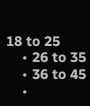18 to 25
    • 26 to 35
    • 36 to 45
    •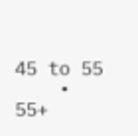45 to 55
    • 55+